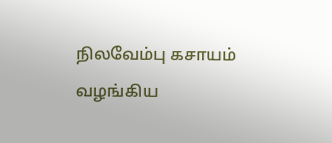நிலவேம்பு கசாயம் வழங்கிய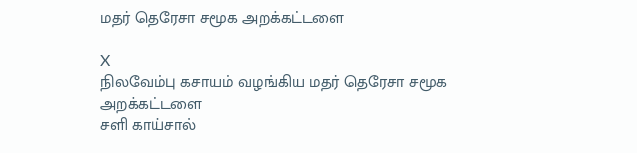மதர் தெரேசா சமூக அறக்கட்டளை

X
நிலவேம்பு கசாயம் வழங்கிய மதர் தெரேசா சமூக அறக்கட்டளை
சளி காய்சால்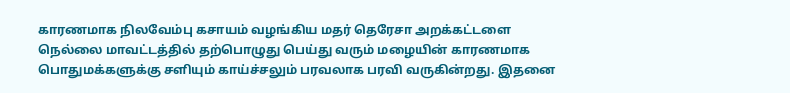காரணமாக நிலவேம்பு கசாயம் வழங்கிய மதர் தெரேசா அறக்கட்டளை
நெல்லை மாவட்டத்தில் தற்பொழுது பெய்து வரும் மழையின் காரணமாக பொதுமக்களுக்கு சளியும் காய்ச்சலும் பரவலாக பரவி வருகின்றது. இதனை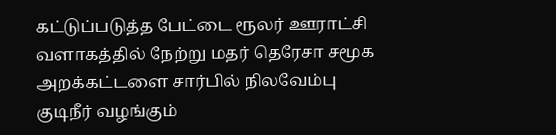கட்டுப்படுத்த பேட்டை ரூலர் ஊராட்சி வளாகத்தில் நேற்று மதர் தெரேசா சமூக அறக்கட்டளை சார்பில் நிலவேம்பு குடிநீர் வழங்கும்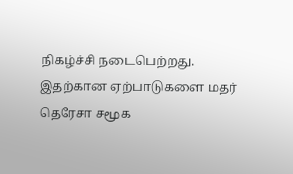நிகழ்ச்சி நடைபெற்றது. இதற்கான ஏற்பாடுகளை மதர் தெரேசா சமூக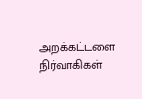அறக்கட்டளை நிர்வாகிகள்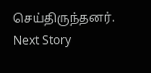செய்திருந்தனர்.
Next Story